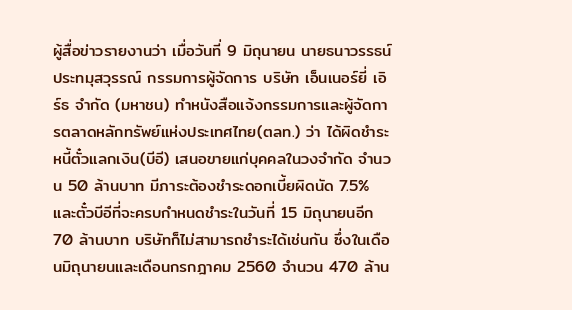ผู้สื่อข่าวรายงานว่า เมื่อวันที่ 9 มิถุนายน นายธนาวรรธน์ ประทมุสวุรรณ์ กรรมการผู้จัดการ บริษัท เอ็นเนอร์ยี่ เอิร์ธ จำกัด (มหาชน) ทำหนังสือแจ้งกรรมการและผู้จัดการตลาดหลักทรัพย์แห่งประเทศไทย(ตลท.) ว่า ได้ผิดชำระหนี้ตั๋วแลกเงิน(บีอี) เสนอขายแก่บุคคลในวงจำกัด จำนวน 50 ล้านบาท มีภาระต้องชำระดอกเบี้ยผิดนัด 7.5% และตั๋วบีอีที่จะครบกำหนดชำระในวันที่ 15 มิถุนายนอีก 70 ล้านบาท บริษัทก็ไม่สามารถชำระได้เช่นกัน ซึ่งในเดือนมิถุนายนและเดือนกรกฎาคม 2560 จำนวน 470 ล้าน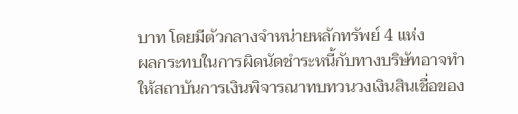บาท โดยมีตัวกลางจำหน่ายหลักทรัพย์ 4 แห่ง
ผลกระทบในการผิดนัดชำระหนี้กับทางบริษัทอาจทำให้สถาบันการเงินพิจารณาทบทวนวงเงินสินเชื่อของ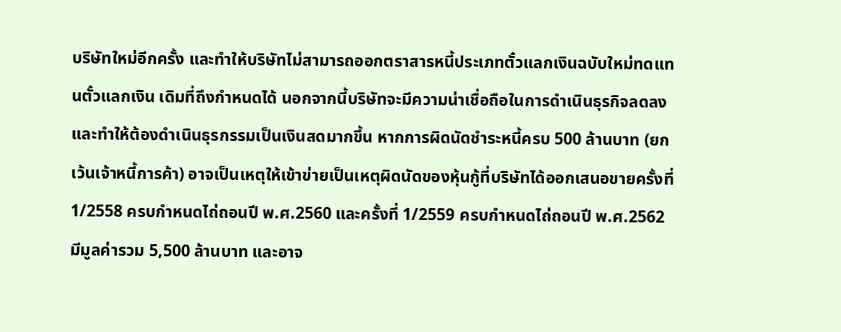บริษัทใหม่อีกครั้ง และทำให้บริษัทไม่สามารถออกตราสารหนี้ประเภทตั๋วแลกเงินฉบับใหม่ทดแทนตั๋วแลกเงิน เดิมที่ถึงกำหนดได้ นอกจากนี้บริษัทจะมีความน่าเชื่อถือในการดำเนินธุรกิจลดลง และทำให้ต้องดำเนินธุรกรรมเป็นเงินสดมากขึ้น หากการผิดนัดชำระหนี้ครบ 500 ล้านบาท (ยกเว้นเจ้าหนี้การค้า) อาจเป็นเหตุให้เข้าข่ายเป็นเหตุผิดนัดของหุ้นกู้ที่บริษัทได้ออกเสนอขายครั้งที่ 1/2558 ครบกำหนดไถ่ถอนปี พ.ศ.2560 และครั้งที่ 1/2559 ครบกำหนดไถ่ถอนปี พ.ศ.2562 มีมูลค่ารวม 5,500 ล้านบาท และอาจ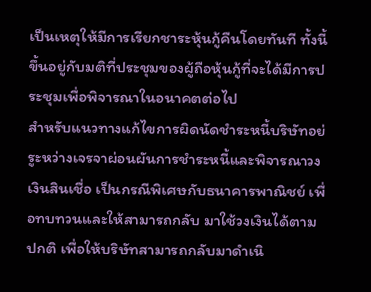เป็นเหตุให้มีการเรียกชาระหุ้นกู้คืนโดยทันที ทั้งนี้ ขึ้นอยู่กับมติที่ประชุมของผู้ถือหุ้นกู้ที่จะได้มีการประชุมเพื่อพิจารณาในอนาคตต่อไป
สำหรับแนวทางแก้ไขการผิดนัดชำระหนี้บริษัทอย่รูะหว่างเจรจาผ่อนผันการชำระหนี้และพิจารณาวงเงินสินเชื่อ เป็นกรณีพิเศษกับธนาคารพาณิชย์ เพื่อทบทวนและให้สามารถกลับ มาใช้วงเงินได้ตามปกติ เพื่อให้บริษัทสามารถกลับมาดำเนิ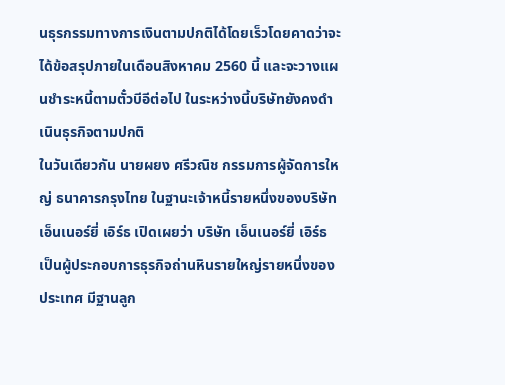นธุรกรรมทางการเงินตามปกติได้โดยเร็วโดยคาดว่าจะได้ข้อสรุปภายในเดือนสิงหาคม 2560 นี้ และจะวางแผนชำระหนี้ตามตั๋วบีอีต่อไป ในระหว่างนี้บริษัทยังคงดำเนินธุรกิจตามปกติ
ในวันเดียวกัน นายผยง ศรีวณิช กรรมการผู้จัดการใหญ่ ธนาคารกรุงไทย ในฐานะเจ้าหนี้รายหนึ่งของบริษัท เอ็นเนอร์ยี่ เอิร์ธ เปิดเผยว่า บริษัท เอ็นเนอร์ยี่ เอิร์ธ เป็นผู้ประกอบการธุรกิจถ่านหินรายใหญ่รายหนึ่งของประเทศ มีฐานลูก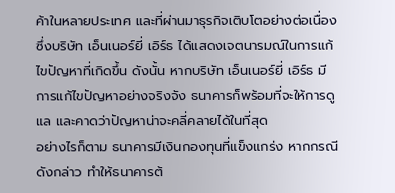ค้าในหลายประเทศ และที่ผ่านมาธุรกิจเติบโตอย่างต่อเนื่อง ซึ่งบริษัท เอ็นเนอร์ยี่ เอิร์ธ ได้แสดงเจตนารมณ์ในการแก้ไขปัญหาที่เกิดขึ้น ดังนั้น หากบริษัท เอ็นเนอร์ยี่ เอิร์ธ มีการแก้ไขปัญหาอย่างจริงจัง ธนาคารก็พร้อมที่จะให้การดูแล และคาดว่าปัญหาน่าจะคลี่คลายได้ในที่สุด
อย่างไรก็ตาม ธนาคารมีเงินกองทุนที่แข็งแกร่ง หากกรณีดังกล่าว ทำให้ธนาคารต้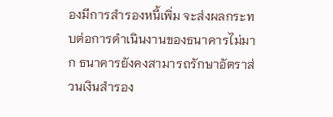องมีการสำรองหนี้เพิ่ม จะส่งผลกระทบต่อการดำเนินงานของธนาคารไม่มาก ธนาคารยังคงสามารถรักษาอัตราส่วนเงินสำรอง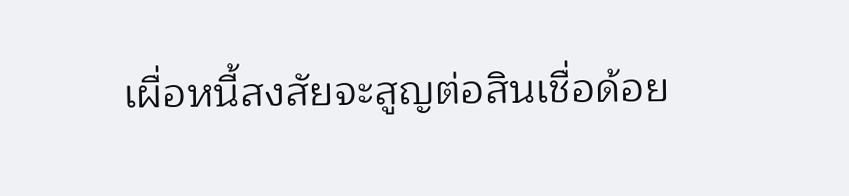เผื่อหนี้สงสัยจะสูญต่อสินเชื่อด้อย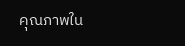คุณภาพใน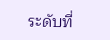ระดับที่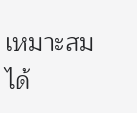เหมาะสมได้